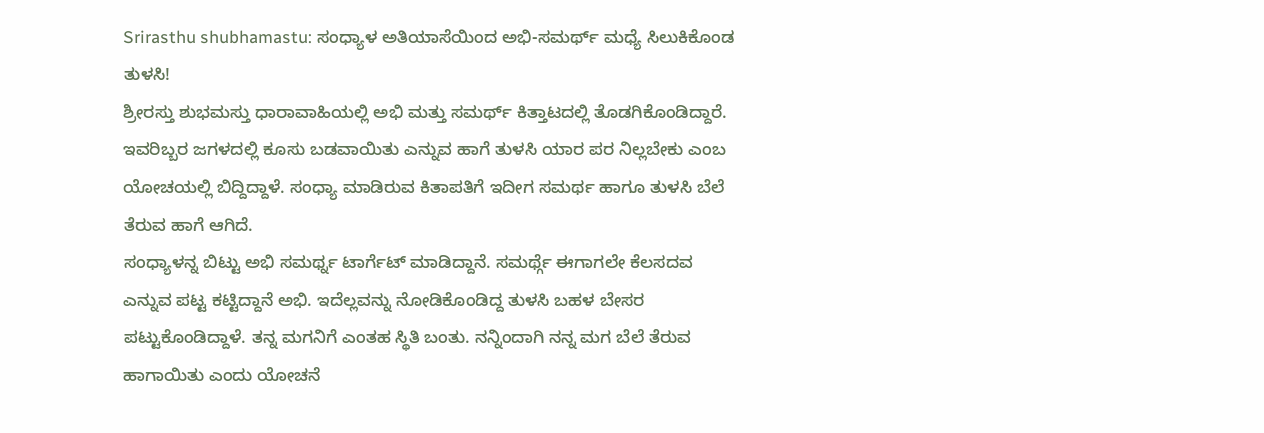Srirasthu shubhamastu: ಸಂಧ್ಯಾಳ ಅತಿಯಾಸೆಯಿಂದ ಅಭಿ-ಸಮರ್ಥ್ ಮಧ್ಯೆ ಸಿಲುಕಿಕೊಂಡ ತುಳಸಿ!
ಶ್ರೀರಸ್ತು ಶುಭಮಸ್ತು ಧಾರಾವಾಹಿಯಲ್ಲಿ ಅಭಿ ಮತ್ತು ಸಮರ್ಥ್ ಕಿತ್ತಾಟದಲ್ಲಿ ತೊಡಗಿಕೊಂಡಿದ್ದಾರೆ. ಇವರಿಬ್ಬರ ಜಗಳದಲ್ಲಿ ಕೂಸು ಬಡವಾಯಿತು ಎನ್ನುವ ಹಾಗೆ ತುಳಸಿ ಯಾರ ಪರ ನಿಲ್ಲಬೇಕು ಎಂಬ ಯೋಚಯಲ್ಲಿ ಬಿದ್ದಿದ್ದಾಳೆ. ಸಂಧ್ಯಾ ಮಾಡಿರುವ ಕಿತಾಪತಿಗೆ ಇದೀಗ ಸಮರ್ಥ ಹಾಗೂ ತುಳಸಿ ಬೆಲೆ ತೆರುವ ಹಾಗೆ ಆಗಿದೆ.
ಸಂಧ್ಯಾಳನ್ನ ಬಿಟ್ಟು ಅಭಿ ಸಮರ್ಥ್ನ ಟಾರ್ಗೆಟ್ ಮಾಡಿದ್ದಾನೆ. ಸಮರ್ಥ್ಗೆ ಈಗಾಗಲೇ ಕೆಲಸದವ ಎನ್ನುವ ಪಟ್ಟ ಕಟ್ಟಿದ್ದಾನೆ ಅಭಿ. ಇದೆಲ್ಲವನ್ನು ನೋಡಿಕೊಂಡಿದ್ದ ತುಳಸಿ ಬಹಳ ಬೇಸರ ಪಟ್ಟುಕೊಂಡಿದ್ದಾಳೆ. ತನ್ನ ಮಗನಿಗೆ ಎಂತಹ ಸ್ಥಿತಿ ಬಂತು. ನನ್ನಿಂದಾಗಿ ನನ್ನ ಮಗ ಬೆಲೆ ತೆರುವ ಹಾಗಾಯಿತು ಎಂದು ಯೋಚನೆ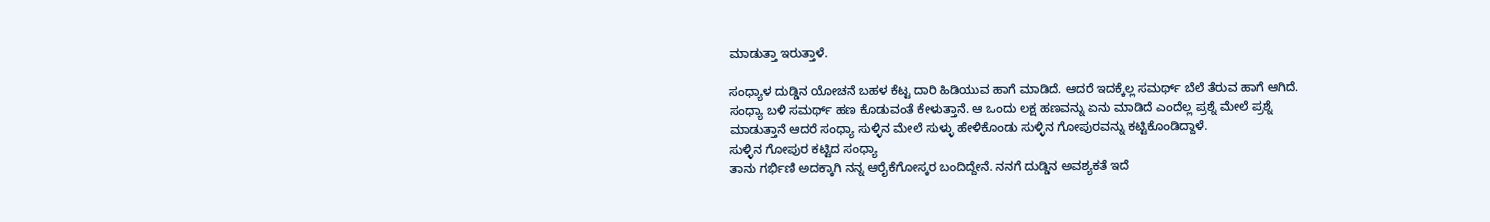ಮಾಡುತ್ತಾ ಇರುತ್ತಾಳೆ.

ಸಂಧ್ಯಾಳ ದುಡ್ಡಿನ ಯೋಚನೆ ಬಹಳ ಕೆಟ್ಟ ದಾರಿ ಹಿಡಿಯುವ ಹಾಗೆ ಮಾಡಿದೆ. ಆದರೆ ಇದಕ್ಕೆಲ್ಲ ಸಮರ್ಥ್ ಬೆಲೆ ತೆರುವ ಹಾಗೆ ಆಗಿದೆ. ಸಂಧ್ಯಾ ಬಳಿ ಸಮರ್ಥ್ ಹಣ ಕೊಡುವಂತೆ ಕೇಳುತ್ತಾನೆ. ಆ ಒಂದು ಲಕ್ಷ ಹಣವನ್ನು ಏನು ಮಾಡಿದೆ ಎಂದೆಲ್ಲ ಪ್ರಶ್ನೆ ಮೇಲೆ ಪ್ರಶ್ನೆ ಮಾಡುತ್ತಾನೆ ಆದರೆ ಸಂಧ್ಯಾ ಸುಳ್ಳಿನ ಮೇಲೆ ಸುಳ್ಳು ಹೇಳಿಕೊಂಡು ಸುಳ್ಳಿನ ಗೋಪುರವನ್ನು ಕಟ್ಟಿಕೊಂಡಿದ್ದಾಳೆ.
ಸುಳ್ಳಿನ ಗೋಪುರ ಕಟ್ಟಿದ ಸಂಧ್ಯಾ
ತಾನು ಗರ್ಭಿಣಿ ಅದಕ್ಕಾಗಿ ನನ್ನ ಆರೈಕೆಗೋಸ್ಕರ ಬಂದಿದ್ದೇನೆ. ನನಗೆ ದುಡ್ಡಿನ ಅವಶ್ಯಕತೆ ಇದೆ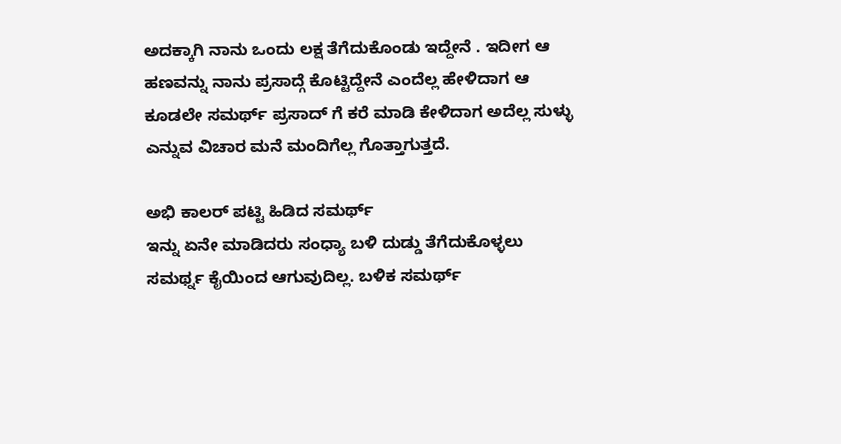ಅದಕ್ಕಾಗಿ ನಾನು ಒಂದು ಲಕ್ಷ ತೆಗೆದುಕೊಂಡು ಇದ್ದೇನೆ . ಇದೀಗ ಆ ಹಣವನ್ನು ನಾನು ಪ್ರಸಾದ್ಗೆ ಕೊಟ್ಟಿದ್ದೇನೆ ಎಂದೆಲ್ಲ ಹೇಳಿದಾಗ ಆ ಕೂಡಲೇ ಸಮರ್ಥ್ ಪ್ರಸಾದ್ ಗೆ ಕರೆ ಮಾಡಿ ಕೇಳಿದಾಗ ಅದೆಲ್ಲ ಸುಳ್ಳು ಎನ್ನುವ ವಿಚಾರ ಮನೆ ಮಂದಿಗೆಲ್ಲ ಗೊತ್ತಾಗುತ್ತದೆ.

ಅಭಿ ಕಾಲರ್ ಪಟ್ಟಿ ಹಿಡಿದ ಸಮರ್ಥ್
ಇನ್ನು ಏನೇ ಮಾಡಿದರು ಸಂಧ್ಯಾ ಬಳಿ ದುಡ್ಡು ತೆಗೆದುಕೊಳ್ಳಲು ಸಮರ್ಥ್ನ ಕೈಯಿಂದ ಆಗುವುದಿಲ್ಲ. ಬಳಿಕ ಸಮರ್ಥ್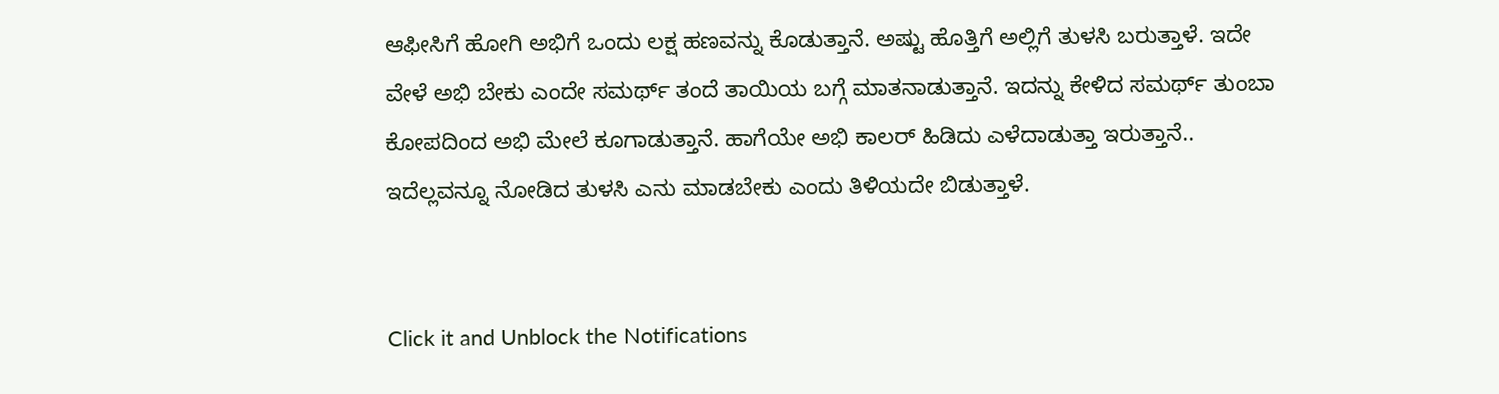ಆಫೀಸಿಗೆ ಹೋಗಿ ಅಭಿಗೆ ಒಂದು ಲಕ್ಷ ಹಣವನ್ನು ಕೊಡುತ್ತಾನೆ. ಅಷ್ಟು ಹೊತ್ತಿಗೆ ಅಲ್ಲಿಗೆ ತುಳಸಿ ಬರುತ್ತಾಳೆ. ಇದೇ ವೇಳೆ ಅಭಿ ಬೇಕು ಎಂದೇ ಸಮರ್ಥ್ ತಂದೆ ತಾಯಿಯ ಬಗ್ಗೆ ಮಾತನಾಡುತ್ತಾನೆ. ಇದನ್ನು ಕೇಳಿದ ಸಮರ್ಥ್ ತುಂಬಾ ಕೋಪದಿಂದ ಅಭಿ ಮೇಲೆ ಕೂಗಾಡುತ್ತಾನೆ. ಹಾಗೆಯೇ ಅಭಿ ಕಾಲರ್ ಹಿಡಿದು ಎಳೆದಾಡುತ್ತಾ ಇರುತ್ತಾನೆ.. ಇದೆಲ್ಲವನ್ನೂ ನೋಡಿದ ತುಳಸಿ ಎನು ಮಾಡಬೇಕು ಎಂದು ತಿಳಿಯದೇ ಬಿಡುತ್ತಾಳೆ.


Click it and Unblock the Notifications